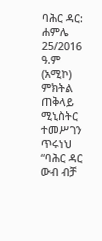ባሕር ዳር: ሐምሌ 25/2016 ዓ.ም (አሚኮ) ምክትል ጠቅላይ ሚኒስትር ተመሥገን ጥሩነህ “ባሕር ዳር ውብ ብቻ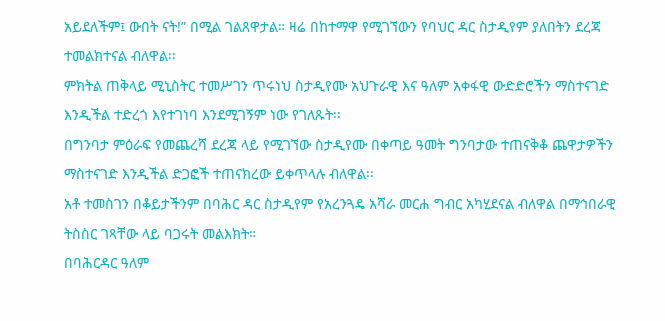አይደለችም፤ ውበት ናት!” በሚል ገልጸዋታል። ዛሬ በከተማዋ የሚገኘውን የባህር ዳር ስታዲየም ያለበትን ደረጃ ተመልክተናል ብለዋል፡፡
ምክትል ጠቅላይ ሚኒስትር ተመሥገን ጥሩነህ ስታዲየሙ አህጉራዊ እና ዓለም አቀፋዊ ውድድሮችን ማስተናገድ እንዲችል ተድረጎ እየተገነባ እንደሚገኝም ነው የገለጹት፡፡
በግንባታ ምዕራፍ የመጨረሻ ደረጃ ላይ የሚገኘው ስታዲየሙ በቀጣይ ዓመት ግንባታው ተጠናቅቆ ጨዋታዎችን ማስተናገድ እንዲችል ድጋፎች ተጠናክረው ይቀጥላሉ ብለዋል፡፡
አቶ ተመስገን በቆይታችንም በባሕር ዳር ስታዲየም የአረንጓዴ አሻራ መርሐ ግብር አካሂደናል ብለዋል በማኅበራዊ ትስስር ገጻቸው ላይ ባጋሩት መልእክት።
በባሕርዳር ዓለም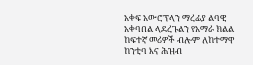አቀፍ አውሮፕላን ማረፊያ ልባዊ አቀባበል ላደረጉልን የአማራ ክልል ከፍተኛ መሪዎች ብሎም ለከተማዋ ከንቲባ እና ሕዝብ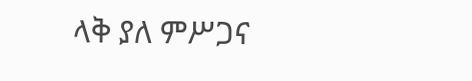ላቅ ያለ ምሥጋና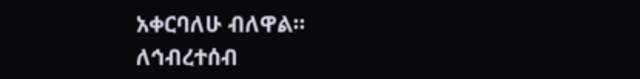አቀርባለሁ ብለዋል።
ለኅብረተሰብ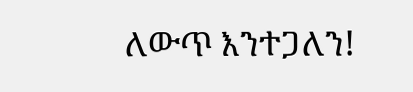ለውጥ እንተጋለን!